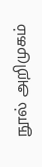நூல் அறிமுகம்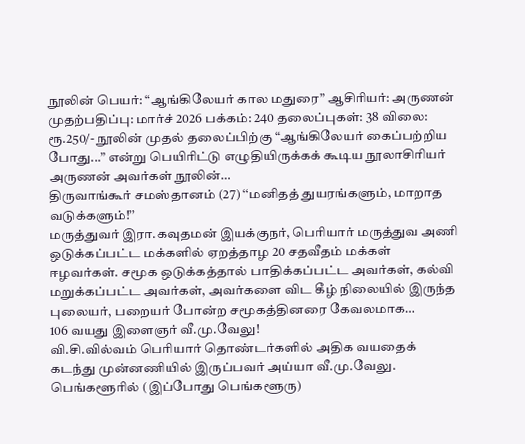நூலின் பெயர்: “ஆங்கிலேயர் கால மதுரை” ஆசிரியர்: அருணன் முதற்பதிப்பு: மார்ச் 2026 பக்கம்: 240 தலைப்புகள்: 38 விலை: ரூ.250/- நூலின் முதல் தலைப்பிற்கு “ஆங்கிலேயர் கைப்பற்றிய போது...” என்று பெயிரிட்டு எழுதியிருக்கக் கூடிய நூலாசிரியர் அருணன் அவர்கள் நூலின்…
திருவாங்கூர் சமஸ்தானம் (27) ‘‘மனிதத் துயரங்களும், மாறாத வடுக்களும்!’’
மருத்துவர் இரா.கவுதமன் இயக்குநர், பெரியார் மருத்துவ அணி ஒடுக்கப்பட்ட மக்களில் ஏறத்தாழ 20 சதவீதம் மக்கள் ஈழவர்கள். சமூக ஒடுக்கத்தால் பாதிக்கப்பட்ட அவர்கள், கல்வி மறுக்கப்பட்ட அவர்கள், அவர்களை விட கீழ் நிலையில் இருந்த புலையர், பறையர் போன்ற சமூகத்தினரை கேவலமாக…
106 வயது இளைஞர் வீ.மு.வேலு!
வி.சி.வில்வம் பெரியார் தொண்டர்களில் அதிக வயதைக் கடந்து முன்னணியில் இருப்பவர் அய்யா வீ.மு.வேலு. பெங்களூரில் (இப்போது பெங்களூரு)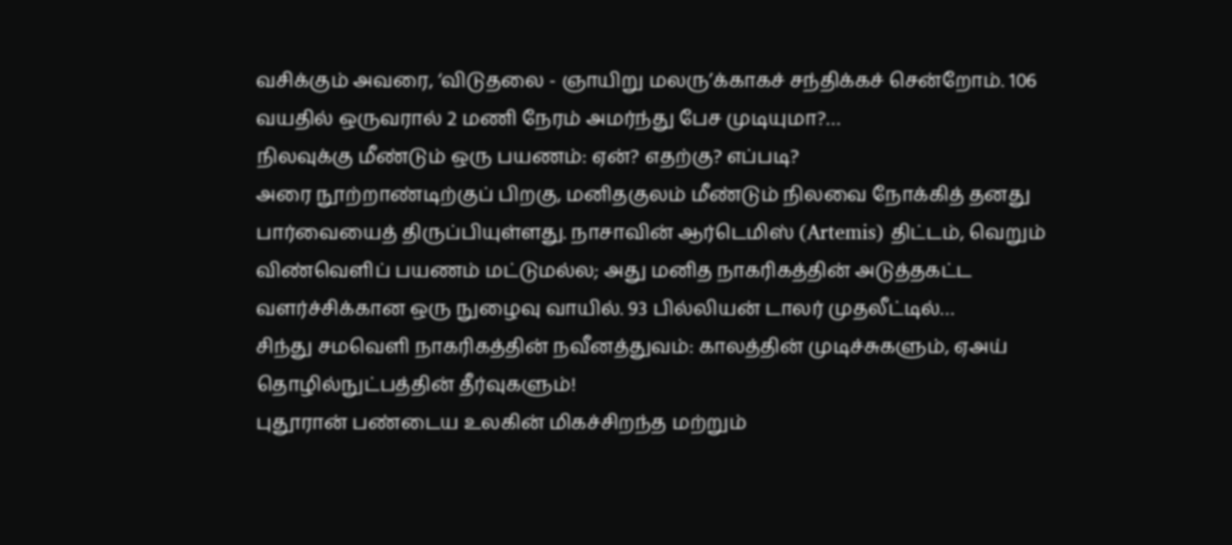வசிக்கும் அவரை, ‘விடுதலை - ஞாயிறு மலரு’க்காகச் சந்திக்கச் சென்றோம். 106 வயதில் ஒருவரால் 2 மணி நேரம் அமர்ந்து பேச முடியுமா?…
நிலவுக்கு மீண்டும் ஒரு பயணம்: ஏன்? எதற்கு? எப்படி?
அரை நூற்றாண்டிற்குப் பிறகு, மனிதகுலம் மீண்டும் நிலவை நோக்கித் தனது பார்வையைத் திருப்பியுள்ளது. நாசாவின் ஆர்டெமிஸ் (Artemis) திட்டம், வெறும் விண்வெளிப் பயணம் மட்டுமல்ல; அது மனித நாகரிகத்தின் அடுத்தகட்ட வளர்ச்சிக்கான ஒரு நுழைவு வாயில். 93 பில்லியன் டாலர் முதலீட்டில்…
சிந்து சமவெளி நாகரிகத்தின் நவீனத்துவம்: காலத்தின் முடிச்சுகளும், ஏஅய் தொழில்நுட்பத்தின் தீர்வுகளும்!
புதூரான் பண்டைய உலகின் மிகச்சிறந்த மற்றும்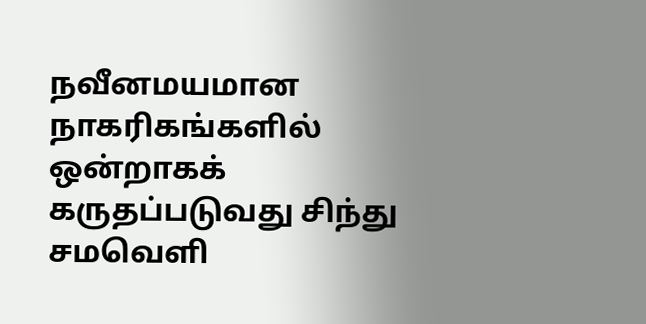நவீனமயமான நாகரிகங்களில் ஒன்றாகக் கருதப்படுவது சிந்து சமவெளி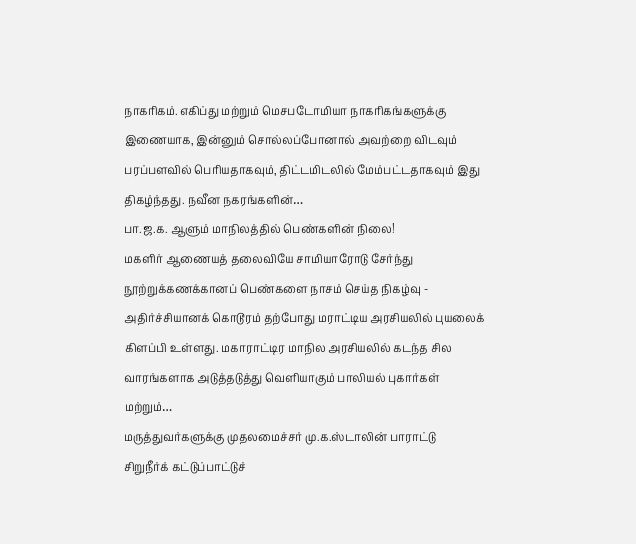நாகரிகம். எகிப்து மற்றும் மெசபடோமியா நாகரிகங்களுக்கு இணையாக, இன்னும் சொல்லப்போனால் அவற்றை விடவும் பரப்பளவில் பெரியதாகவும், திட்டமிடலில் மேம்பட்டதாகவும் இது திகழ்ந்தது. நவீன நகரங்களின்…
பா.ஜ.க. ஆளும் மாநிலத்தில் பெண்களின் நிலை!
மகளிர் ஆணையத் தலைவியே சாமியாரோடு சேர்ந்து நூற்றுக்கணக்கானப் பெண்களை நாசம் செய்த நிகழ்வு - அதிர்ச்சியானக் கொடூரம் தற்போது மராட்டிய அரசியலில் புயலைக் கிளப்பி உள்ளது. மகாராட்டிர மாநில அரசியலில் கடந்த சில வாரங்களாக அடுத்தடுத்து வெளியாகும் பாலியல் புகார்கள் மற்றும்…
மருத்துவர்களுக்கு முதலமைச்சர் மு.க.ஸ்டாலின் பாராட்டு
சிறுநீர்க் கட்டுப்பாட்டுச்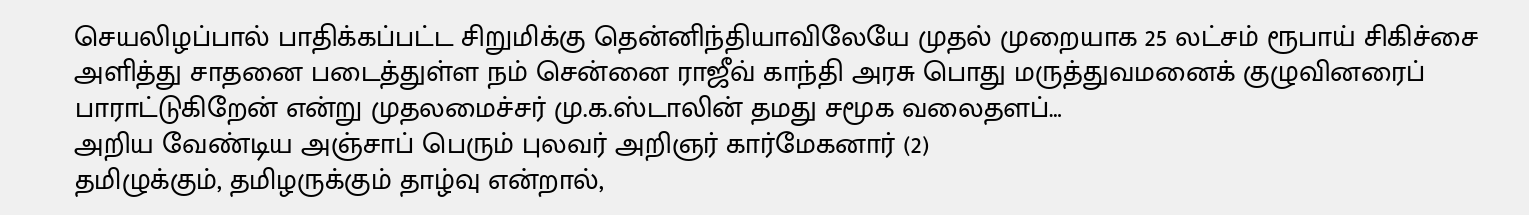செயலிழப்பால் பாதிக்கப்பட்ட சிறுமிக்கு தென்னிந்தியாவிலேயே முதல் முறையாக 25 லட்சம் ரூபாய் சிகிச்சை அளித்து சாதனை படைத்துள்ள நம் சென்னை ராஜீவ் காந்தி அரசு பொது மருத்துவமனைக் குழுவினரைப் பாராட்டுகிறேன் என்று முதலமைச்சர் மு.க.ஸ்டாலின் தமது சமூக வலைதளப்…
அறிய வேண்டிய அஞ்சாப் பெரும் புலவர் அறிஞர் கார்மேகனார் (2)
தமிழுக்கும், தமிழருக்கும் தாழ்வு என்றால்,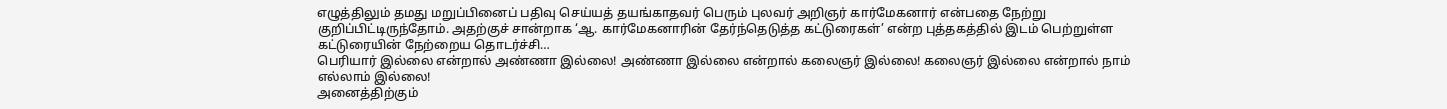எழுத்திலும் தமது மறுப்பினைப் பதிவு செய்யத் தயங்காதவர் பெரும் புலவர் அறிஞர் கார்மேகனார் என்பதை நேற்று குறிப்பிட்டிருந்தோம். அதற்குச் சான்றாக ‘ஆ. கார்மேகனாரின் தேர்ந்தெடுத்த கட்டுரைகள்’ என்ற புத்தகத்தில் இடம் பெற்றுள்ள கட்டுரையின் நேற்றைய தொடர்ச்சி…
பெரியார் இல்லை என்றால் அண்ணா இல்லை! அண்ணா இல்லை என்றால் கலைஞர் இல்லை! கலைஞர் இல்லை என்றால் நாம் எல்லாம் இல்லை!
அனைத்திற்கும்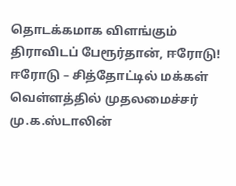தொடக்கமாக விளங்கும் திராவிடப் பேரூர்தான், ஈரோடு! ஈரோடு – சித்தோட்டில் மக்கள் வெள்ளத்தில் முதலமைச்சர் மு.க.ஸ்டாலின்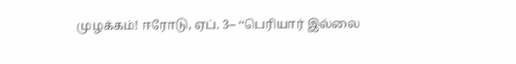முழக்கம்! ஈரோடு, ஏப். 3– ‘‘பெரியார் இல்லை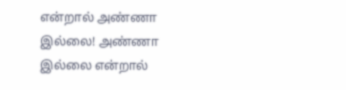என்றால் அண்ணா இல்லை! அண்ணா இல்லை என்றால்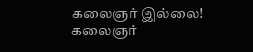கலைஞர் இல்லை! கலைஞர்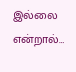இல்லை என்றால்…